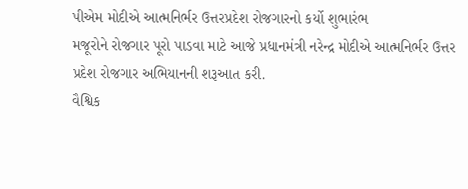પીએમ મોદીએ આત્મનિર્ભર ઉત્તરપ્રદેશ રોજગારનો કર્યો શુભારંભ
મજૂરોને રોજગાર પૂરો પાડવા માટે આજે પ્રધાનમંત્રી નરેન્દ્ર મોદીએ આત્મનિર્ભર ઉત્તર પ્રદેશ રોજગાર અભિયાનની શરૂઆત કરી.
વૈશ્વિક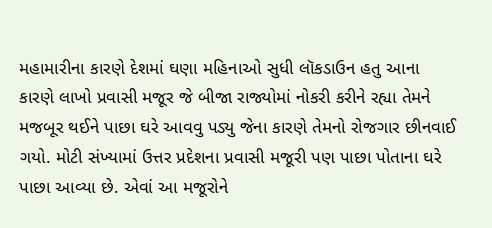મહામારીના કારણે દેશમાં ઘણા મહિનાઓ સુધી લૉકડાઉન હતુ આના કારણે લાખો પ્રવાસી મજૂર જે બીજા રાજ્યોમાં નોકરી કરીને રહ્યા તેમને મજબૂર થઈને પાછા ઘરે આવવુ પડ્યુ જેના કારણે તેમનો રોજગાર છીનવાઈ ગયો. મોટી સંખ્યામાં ઉત્તર પ્રદેશના પ્રવાસી મજૂરી પણ પાછા પોતાના ઘરે પાછા આવ્યા છે. એવાં આ મજૂરોને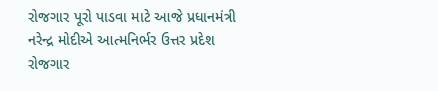રોજગાર પૂરો પાડવા માટે આજે પ્રધાનમંત્રી નરેન્દ્ર મોદીએ આત્મનિર્ભર ઉત્તર પ્રદેશ રોજગાર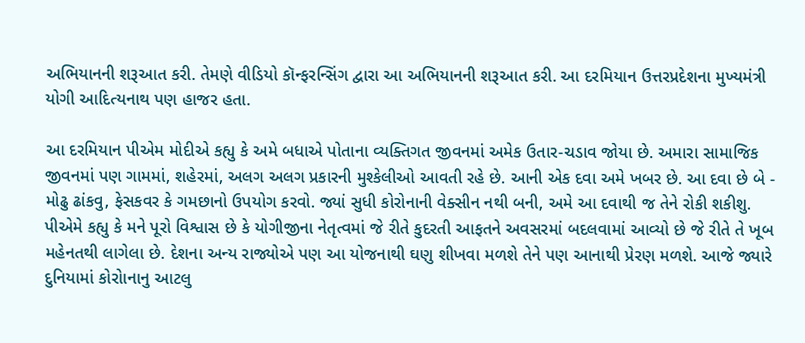અભિયાનની શરૂઆત કરી. તેમણે વીડિયો કૉન્ફરન્સિંગ દ્વારા આ અભિયાનની શરૂઆત કરી. આ દરમિયાન ઉત્તરપ્રદેશના મુખ્યમંત્રી યોગી આદિત્યનાથ પણ હાજર હતા.

આ દરમિયાન પીએમ મોદીએ કહ્યુ કે અમે બધાએ પોતાના વ્યક્તિગત જીવનમાં અમેક ઉતાર-ચડાવ જોયા છે. અમારા સામાજિક જીવનમાં પણ ગામમાં, શહેરમાં, અલગ અલગ પ્રકારની મુશ્કેલીઓ આવતી રહે છે. આની એક દવા અમે ખબર છે. આ દવા છે બે - મોઢુ ઢાંકવુ, ફેસકવર કે ગમછાનો ઉપયોગ કરવો. જ્યાં સુધી કોરોનાની વેક્સીન નથી બની, અમે આ દવાથી જ તેને રોકી શકીશુ.
પીએમે કહ્યુ કે મને પૂરો વિશ્વાસ છે કે યોગીજીના નેતૃત્વમાં જે રીતે કુદરતી આફતને અવસરમાં બદલવામાં આવ્યો છે જે રીતે તે ખૂબ મહેનતથી લાગેલા છે. દેશના અન્ય રાજ્યોએ પણ આ યોજનાથી ઘણુ શીખવા મળશે તેને પણ આનાથી પ્રેરણ મળશે. આજે જ્યારે દુનિયામાં કોરોાનાનુ આટલુ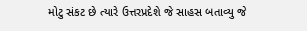મોટુ સંકટ છે ત્યારે ઉત્તરપ્રદેશે જે સાહસ બતાવ્યુ જે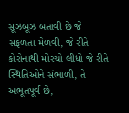સૂઝબૂઝ બતાવી છે જે સફળતા મેળવી, જે રીતે કોરોનાથી મોરચો લીધો જે રીતે સ્થિતિઓને સંભાળી, તે અભૂતપૂર્વ છે,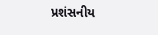પ્રશંસનીય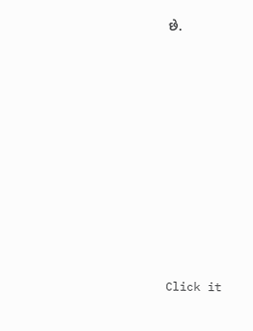છે.












Click it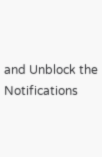and Unblock the Notifications